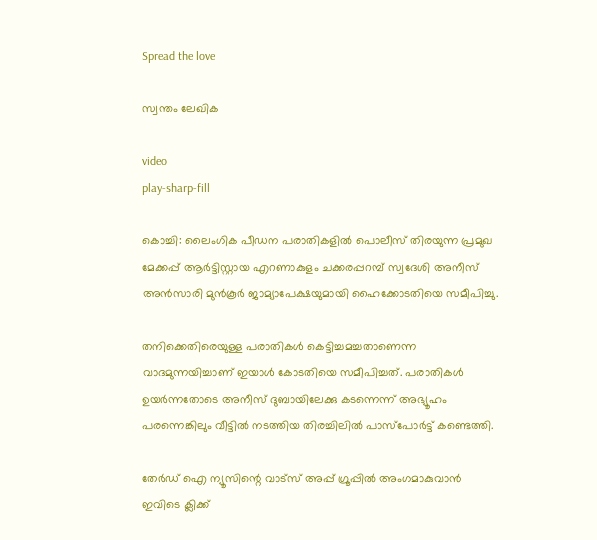Spread the love

സ്വന്തം ലേഖിക

video
play-sharp-fill

കൊച്ചി: ലൈംഗിക പീഡന പരാതികളില്‍ പൊലീസ് തിരയുന്ന പ്രമുഖ മേക്കപ്പ് ആര്‍ട്ടിസ്റ്റായ എറണാകുളം ചക്കരപ്പറമ്പ് സ്വദേശി അനീസ് അന്‍സാരി മുന്‍കൂര്‍ ജാമ്യാപേക്ഷയുമായി ഹൈക്കോടതിയെ സമീപിച്ചു.

തനിക്കെതിരെയുള്ള പരാതികള്‍ കെട്ടിച്ചമച്ചതാണെന്ന വാദമുന്നയിച്ചാണ് ഇയാള്‍ കോടതിയെ സമീപിച്ചത്. പരാതികള്‍ ഉയര്‍ന്നതോടെ അനീസ് ദുബായിലേക്കു കടന്നെന്ന് അഭ്യൂഹം പരന്നെങ്കിലും വീട്ടില്‍ നടത്തിയ തിരച്ചിലില്‍ പാസ്‌പോര്‍ട്ട് കണ്ടെത്തി.

തേർഡ് ഐ ന്യൂസിന്റെ വാട്സ് അപ്പ് ഗ്രൂപ്പിൽ അംഗമാകുവാൻ ഇവിടെ ക്ലിക്ക്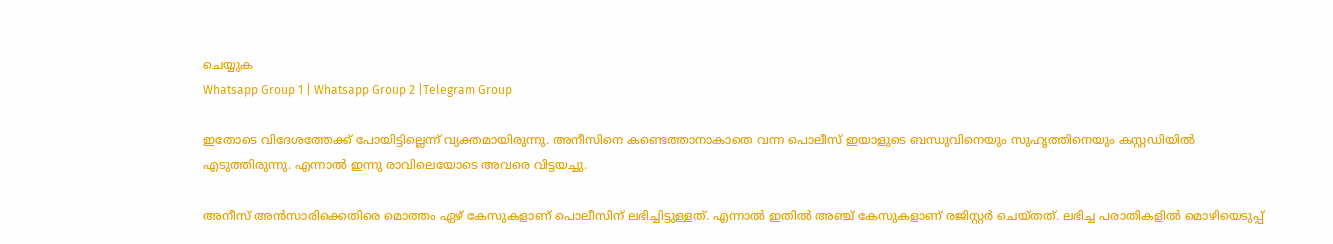ചെയ്യുക
Whatsapp Group 1 | Whatsapp Group 2 |Telegram Group

ഇതോടെ വിദേശത്തേക്ക് പോയിട്ടില്ലെന്ന് വ്യക്തമായിരുന്നു. അനീസിനെ കണ്ടെത്താനാകാതെ വന്ന പൊലീസ് ഇയാളുടെ ബന്ധുവിനെയും സുഹൃത്തിനെയും കസ്റ്റഡിയില്‍ എടുത്തിരുന്നു. എന്നാല്‍ ഇന്നു രാവിലെയോടെ അവരെ വിട്ടയച്ചു.

അനീസ് അന്‍സാരിക്കെതിരെ മൊത്തം ഏഴ് കേസുകളാണ് പൊലീസിന് ലഭിച്ചിട്ടുള്ളത്. എന്നാല്‍ ഇതില്‍ അഞ്ച് കേസുകളാണ് രജിസ്റ്റര്‍ ചെയ്തത്. ലഭിച്ച പരാതികളില്‍ മൊഴിയെടുപ്പ്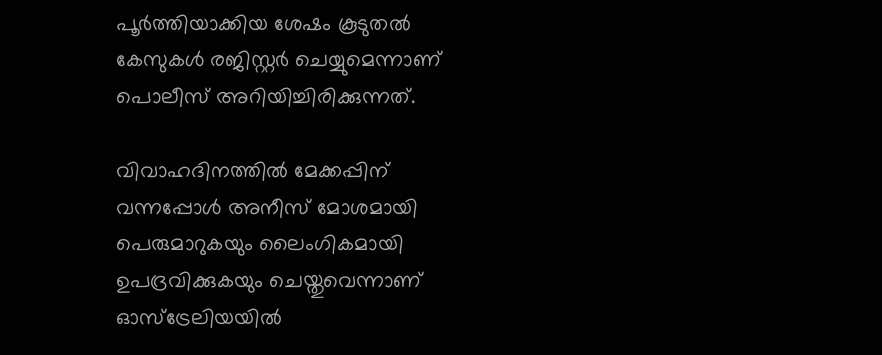പൂര്‍ത്തിയാക്കിയ ശേഷം കൂടുതല്‍ കേസുകള്‍ രജിസ്റ്റര്‍ ചെയ്യുമെന്നാണ് പൊലീസ് അറിയിച്ചിരിക്കുന്നത്.

വിവാഹദിനത്തില്‍ മേക്കപ്പിന് വന്നപ്പോള്‍ അനീസ് മോശമായി പെരുമാറുകയും ലൈംഗികമായി ഉപദ്രവിക്കുകയും ചെയ്തുവെന്നാണ് ഓസ്‌ട്രേലിയയില്‍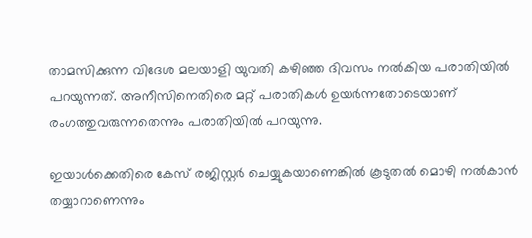താമസിക്കുന്ന വിദേശ മലയാളി യുവതി കഴിഞ്ഞ ദിവസം നല്‍കിയ പരാതിയില്‍ പറയുന്നത്. അനീസിനെതിരെ മറ്റ് പരാതികള്‍ ഉയര്‍ന്നതോടെയാണ് രംഗത്തുവരുന്നതെന്നും പരാതിയില്‍ പറയുന്നു.

ഇയാള്‍ക്കെതിരെ കേസ് രജിസ്റ്റര്‍ ചെയ്യുകയാണെങ്കില്‍ കൂടുതല്‍ മൊഴി നല്‍കാന്‍ തയ്യാറാണെന്നും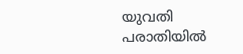യുവതി പരാതിയില്‍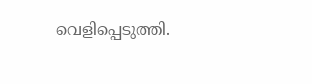വെളിപ്പെടുത്തി.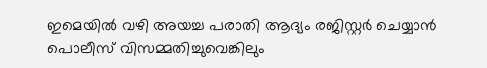ഇമെയില്‍ വഴി അയച്ച പരാതി ആദ്യം രജിസ്റ്റര്‍ ചെയ്യാന്‍ പൊലീസ് വിസമ്മതിച്ചുവെങ്കിലും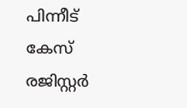പിന്നീട് കേസ് രജിസ്റ്റര്‍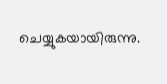ചെയ്യുകയായിരുന്നു.